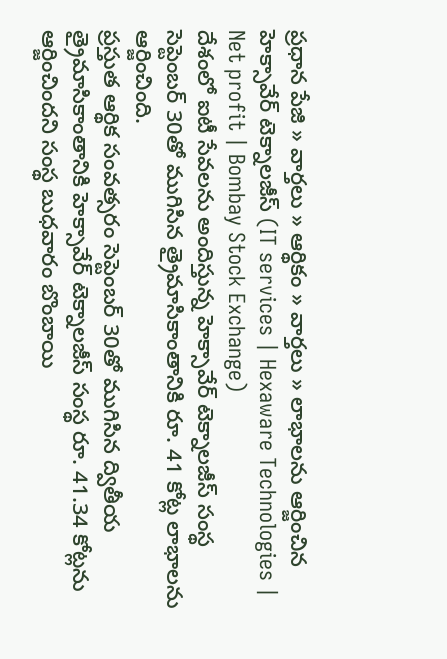ప్రధాన పేజి » వార్తలు » ఆర్థికం » వార్తలు » లాభాలను ఆర్జించిన హెక్సావేర్ టెక్నాలజీస్ (IT services | Hexaware Technologies | Net profit | Bombay Stock Exchange)
దేశంలో ఐటీ సేవలను అందిస్తున్న హెక్సావేర్ టెక్నాలజీస్ సంస్థ సెప్టెంబర్ 30తో ముగిసిన త్రైమాసికాంతానికి రూ. 41 కోట్ల లాభాలను ఆర్జించింది.
ప్రస్తుత ఆర్థిక సంవత్సరం సెప్టెంబర్ 30తో ముగిసిన ద్వితీయ త్రైమాసికాంతానికి హెక్సావేర్ టెక్నాలజీస్ సంస్థ రూ. 41.34 కోట్లను ఆర్జించిందని సంస్థ బుధవారం బొంబాయి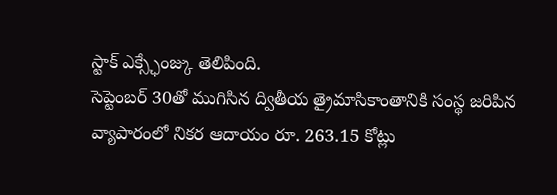స్టాక్ ఎక్స్ఛేంజ్కు తెలిపింది.
సెప్టెంబర్ 30తో ముగిసిన ద్వితీయ త్రైమాసికాంతానికి సంస్థ జరిపిన వ్యాపారంలో నికర ఆదాయం రూ. 263.15 కోట్లు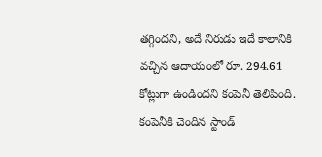తగ్గిందని, అదే నిరుడు ఇదే కాలానికి వచ్చిన ఆదాయంలో రూ. 294.61 కోట్లుగా ఉండిందని కంపెనీ తెలిపింది.
కంపెనీకి చెందిన స్టాండ్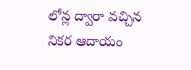లోన్ల ద్వారా వచ్చిన నికర ఆదాయం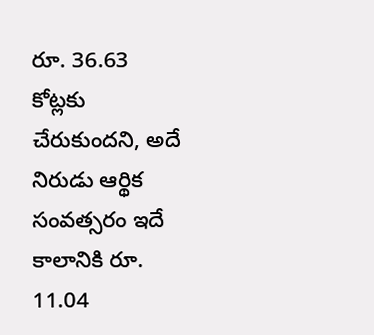రూ. 36.63 కోట్లకు చేరుకుందని, అదే నిరుడు ఆర్థిక సంవత్సరం ఇదే కాలానికి రూ. 11.04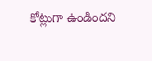కోట్లుగా ఉండిందని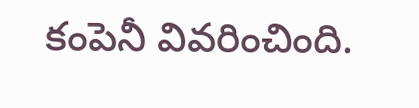కంపెనీ వివరించింది.